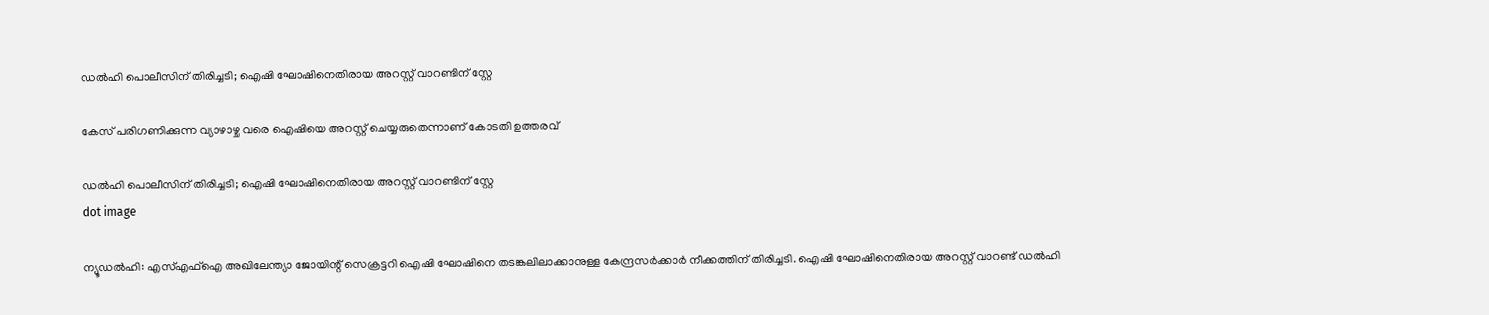ഡൽഹി പൊലീസിന് തിരിച്ചടി; ഐഷി ഘോഷിനെതിരായ അറസ്റ്റ് വാറണ്ടിന് സ്റ്റേ

കേസ് പരിഗണിക്കുന്ന വ്യാഴാഴ്ച വരെ ഐഷിയെ അറസ്റ്റ് ചെയ്യരുതെന്നാണ് കോടതി ഉത്തരവ്

ഡൽഹി പൊലീസിന് തിരിച്ചടി; ഐഷി ഘോഷിനെതിരായ അറസ്റ്റ് വാറണ്ടിന് സ്റ്റേ
dot image

ന്യൂഡല്‍ഹി: എസ്എഫ്‌ഐ അഖിലേന്ത്യാ ജോയിന്റ് സെക്രട്ടറി ഐഷി ഘോഷിനെ തടങ്കലിലാക്കാനുള്ള കേന്ദ്രസര്‍ക്കാര്‍ നീക്കത്തിന് തിരിച്ചടി. ഐഷി ഘോഷിനെതിരായ അറസ്റ്റ് വാറണ്ട് ഡല്‍ഹി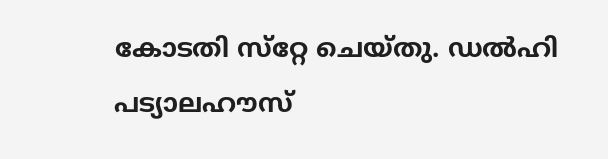കോടതി സ്‌റ്റേ ചെയ്തു. ഡല്‍ഹി പട്യാലഹൗസ്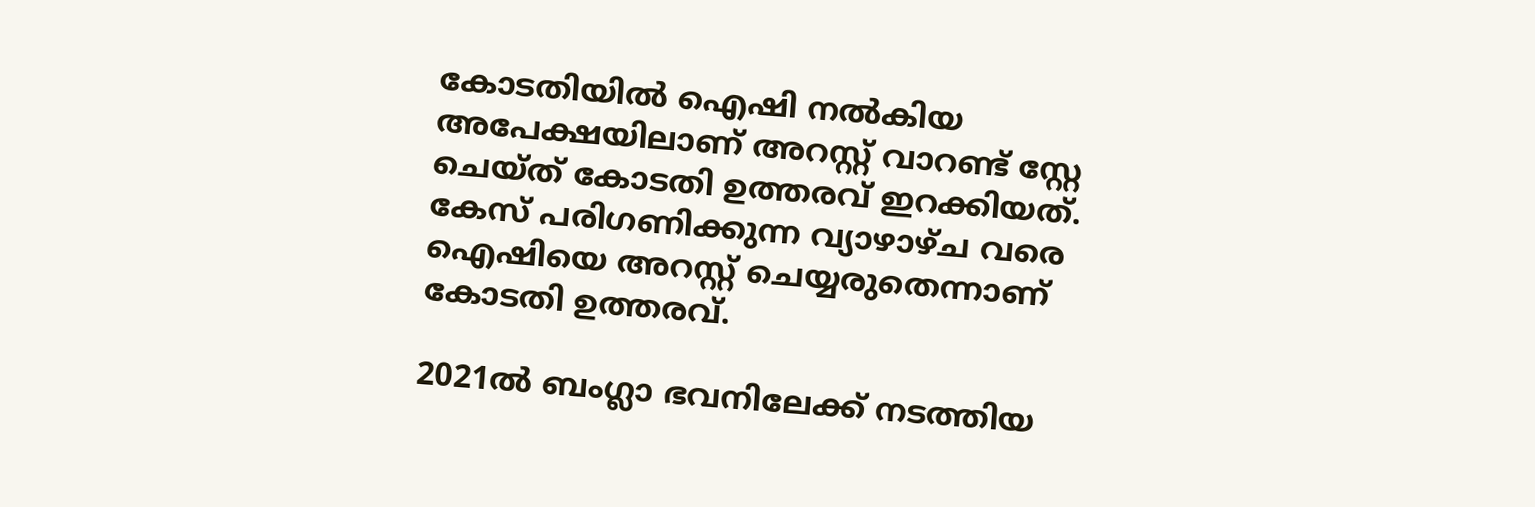കോടതിയില്‍ ഐഷി നല്‍കിയ അപേക്ഷയിലാണ് അറസ്റ്റ് വാറണ്ട് സ്റ്റേ ചെയ്ത് കോടതി ഉത്തരവ് ഇറക്കിയത്. കേസ് പരിഗണിക്കുന്ന വ്യാഴാഴ്ച വരെ ഐഷിയെ അറസ്റ്റ് ചെയ്യരുതെന്നാണ് കോടതി ഉത്തരവ്.

2021ല്‍ ബംഗ്ലാ ഭവനിലേക്ക് നടത്തിയ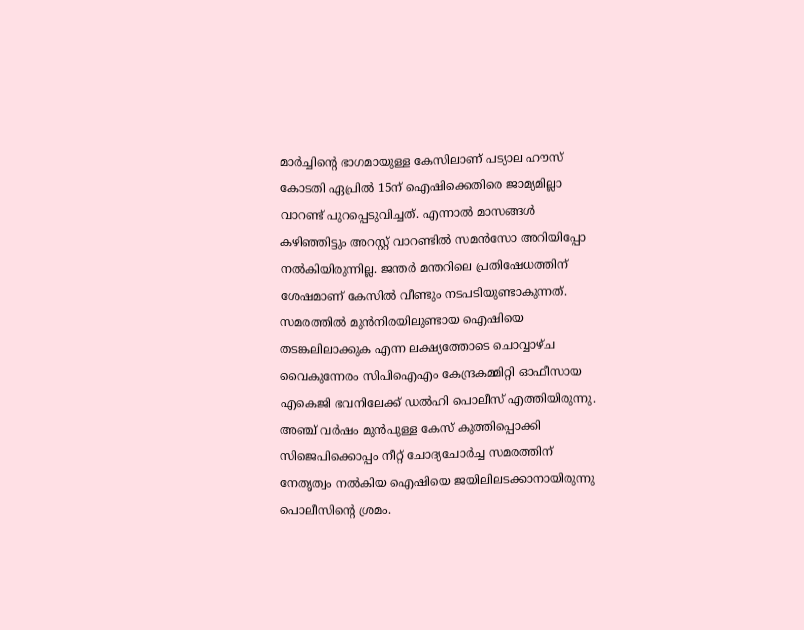മാര്‍ച്ചിന്റെ ഭാഗമായുള്ള കേസിലാണ് പട്യാല ഹൗസ് കോടതി ഏപ്രില്‍ 15ന് ഐഷിക്കെതിരെ ജാമ്യമില്ലാ വാറണ്ട് പുറപ്പെടുവിച്ചത്. എന്നാല്‍ മാസങ്ങള്‍ കഴിഞ്ഞിട്ടും അറസ്റ്റ് വാറണ്ടില്‍ സമന്‍സോ അറിയിപ്പോ നല്‍കിയിരുന്നില്ല. ജന്തര്‍ മന്തറിലെ പ്രതിഷേധത്തിന് ശേഷമാണ് കേസില്‍ വീണ്ടും നടപടിയുണ്ടാകുന്നത്. സമരത്തില്‍ മുന്‍നിരയിലുണ്ടായ ഐഷിയെ തടങ്കലിലാക്കുക എന്ന ലക്ഷ്യത്തോടെ ചൊവ്വാഴ്ച വൈകുന്നേരം സിപിഐഎം കേന്ദ്രകമ്മിറ്റി ഓഫീസായ എകെജി ഭവനിലേക്ക് ഡല്‍ഹി പൊലീസ് എത്തിയിരുന്നു. അഞ്ച് വര്‍ഷം മുന്‍പുള്ള കേസ് കുത്തിപ്പൊക്കി സിജെപിക്കൊപ്പം നീറ്റ് ചോദ്യചോര്‍ച്ച സമരത്തിന് നേതൃത്വം നല്‍കിയ ഐഷിയെ ജയിലിലടക്കാനായിരുന്നു പൊലീസിന്റെ ശ്രമം.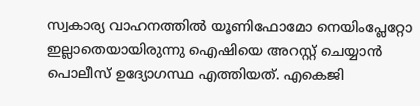സ്വകാര്യ വാഹനത്തില്‍ യൂണിഫോമോ നെയിംപ്ലേറ്റോ ഇല്ലാതെയായിരുന്നു ഐഷിയെ അറസ്റ്റ് ചെയ്യാൻ പൊലീസ് ഉദ്യോഗസ്ഥ എത്തിയത്. എകെജി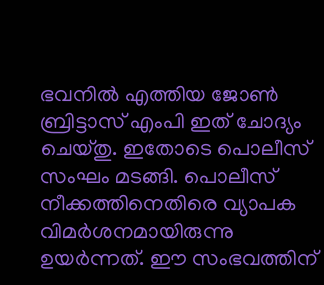ഭവനിൽ എത്തിയ ജോൺ ബ്രിട്ടാസ് എംപി ഇത് ചോദ്യം ചെയ്തു. ഇതോടെ പൊലീസ് സംഘം മടങ്ങി. പൊലീസ് നീക്കത്തിനെതിരെ വ്യാപക വിമർശനമായിരുന്നു ഉയർന്നത്. ഈ സംഭവത്തിന്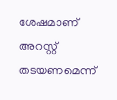ശേഷമാണ് അറസ്റ്റ് തടയണമെന്ന്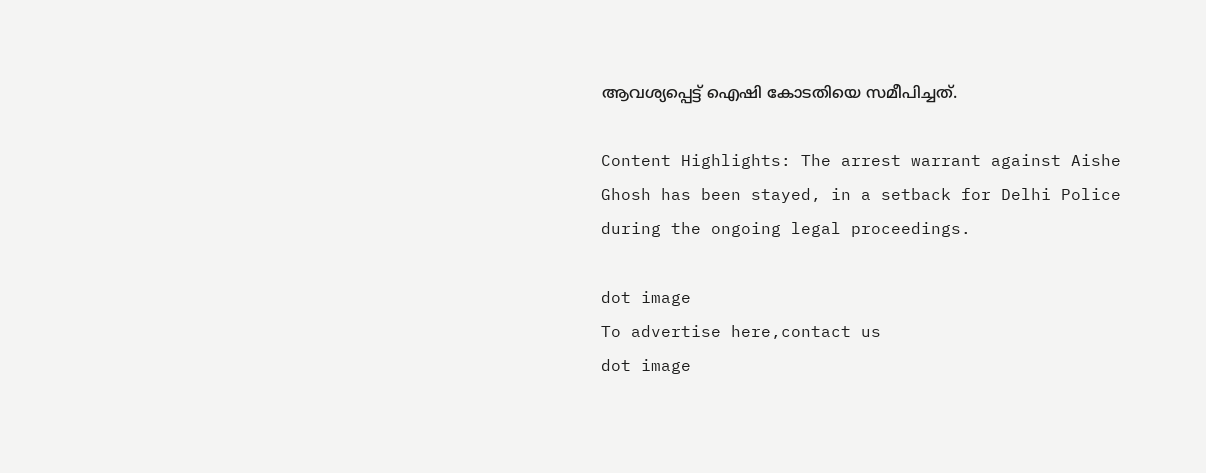ആവശ്യപ്പെട്ട് ഐഷി കോടതിയെ സമീപിച്ചത്.

Content Highlights: The arrest warrant against Aishe Ghosh has been stayed, in a setback for Delhi Police during the ongoing legal proceedings.

dot image
To advertise here,contact us
dot image